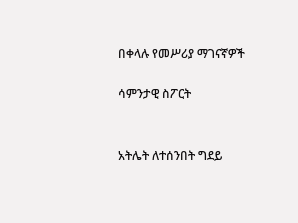በቀላሉ የመሥሪያ ማገናኛዎች

ሳምንታዊ ስፖርት


አትሌት ለተሰንበት ግደይ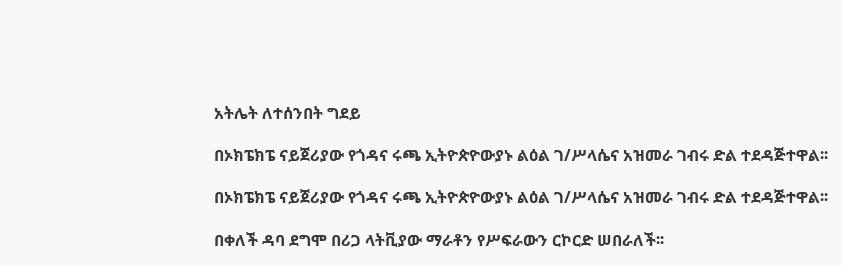አትሌት ለተሰንበት ግደይ

በኦክፔክፔ ናይጀሪያው የጎዳና ሩጫ ኢትዮጵዮውያኑ ልዕል ገ/ሥላሴና አዝመራ ገብሩ ድል ተደዳጅተዋል፡፡

በኦክፔክፔ ናይጀሪያው የጎዳና ሩጫ ኢትዮጵዮውያኑ ልዕል ገ/ሥላሴና አዝመራ ገብሩ ድል ተደዳጅተዋል፡፡

በቀለች ዳባ ደግሞ በሪጋ ላትቪያው ማራቶን የሥፍራውን ርኮርድ ሠበራለች፡፡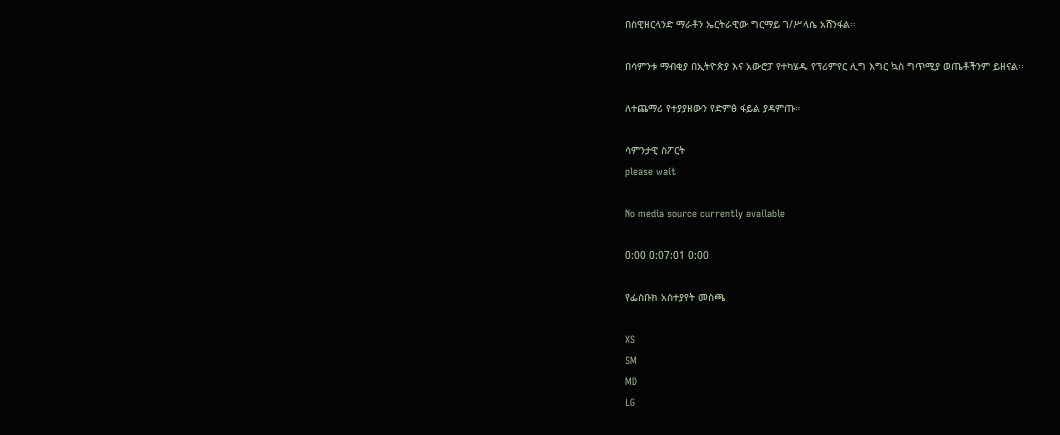በስዊዘርላንድ ማራቶን ኤርትራዊው ግርማይ ገ/ሥላሴ አሸንፋል፡፡

በሳምንቱ ማብቂያ በኢትዮጵያ እና አውሮፓ የተካሄዱ የፕሪምየር ሊግ እግር ኳስ ግጥሚያ ወጤቶችንም ይዘናል፡፡

ለተጨማሪ የተያያዘውን የድምፅ ፋይል ያዳምጡ።

ሳምንታዊ ስፖርት
please wait

No media source currently available

0:00 0:07:01 0:00

የፌስቡክ አስተያየት መስጫ

XS
SM
MD
LG